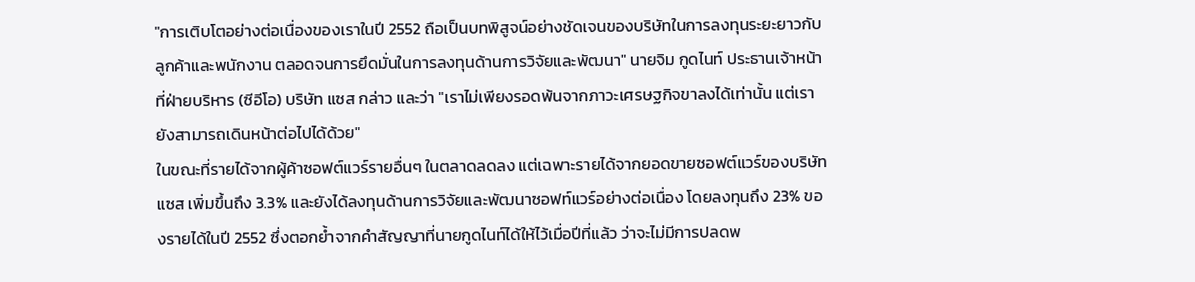"การเติบโตอย่างต่อเนื่องของเราในปี 2552 ถือเป็นบทพิสูจน์อย่างชัดเจนของบริษัทในการลงทุนระยะยาวกับลูกค้าและพนักงาน ตลอดจนการยึดมั่นในการลงทุนด้านการวิจัยและพัฒนา" นายจิม กูดไนท์ ประธานเจ้าหน้าที่ฝ่ายบริหาร (ซีอีโอ) บริษัท แซส กล่าว และว่า "เราไม่เพียงรอดพ้นจากภาวะเศรษฐกิจขาลงได้เท่านั้น แต่เรายังสามารถเดินหน้าต่อไปได้ด้วย"
ในขณะที่รายได้จากผู้ค้าซอฟต์แวร์รายอื่นๆ ในตลาดลดลง แต่เฉพาะรายได้จากยอดขายซอฟต์แวร์ของบริษัทแซส เพิ่มขึ้นถึง 3.3% และยังได้ลงทุนด้านการวิจัยและพัฒนาซอฟท์แวร์อย่างต่อเนื่อง โดยลงทุนถึง 23% ของรายได้ในปี 2552 ซึ่งตอกย้ำจากคำสัญญาที่นายกูดไนท์ได้ให้ไว้เมื่อปีที่แล้ว ว่าจะไม่มีการปลดพ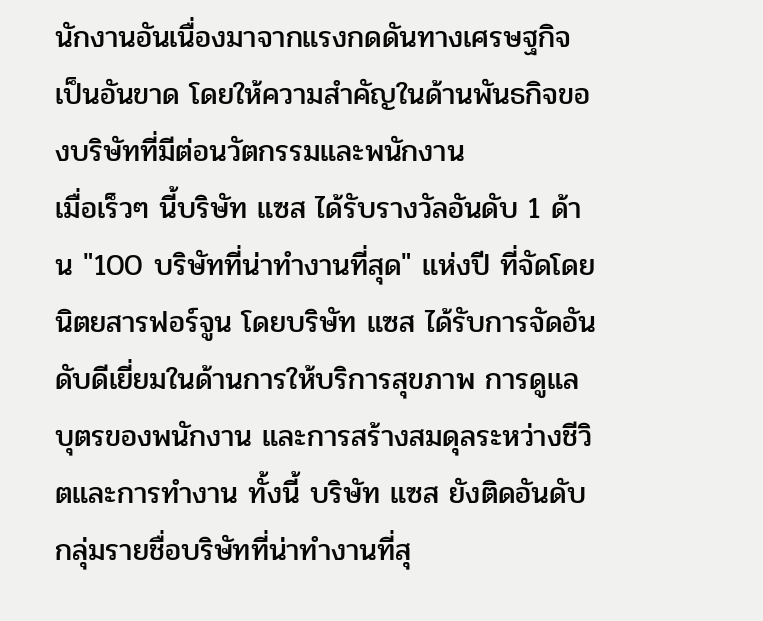นักงานอันเนื่องมาจากแรงกดดันทางเศรษฐกิจเป็นอันขาด โดยให้ความสำคัญในด้านพันธกิจของบริษัทที่มีต่อนวัตกรรมและพนักงาน
เมื่อเร็วๆ นี้บริษัท แซส ได้รับรางวัลอันดับ 1 ด้าน "100 บริษัทที่น่าทำงานที่สุด" แห่งปี ที่จัดโดย นิตยสารฟอร์จูน โดยบริษัท แซส ได้รับการจัดอันดับดีเยี่ยมในด้านการให้บริการสุขภาพ การดูแลบุตรของพนักงาน และการสร้างสมดุลระหว่างชีวิตและการทำงาน ทั้งนี้ บริษัท แซส ยังติดอันดับกลุ่มรายชื่อบริษัทที่น่าทำงานที่สุ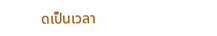ดเป็นเวลา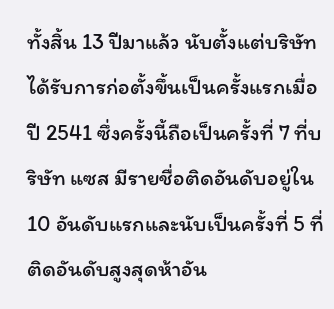ทั้งสิ้น 13 ปีมาแล้ว นับตั้งแต่บริษัทได้รับการก่อตั้งขึ้นเป็นครั้งแรกเมื่อปี 2541 ซึ่งครั้งนี้ถือเป็นครั้งที่ 7 ที่บริษัท แซส มีรายชื่อติดอันดับอยู่ใน 10 อันดับแรกและนับเป็นครั้งที่ 5 ที่ติดอันดับสูงสุดห้าอัน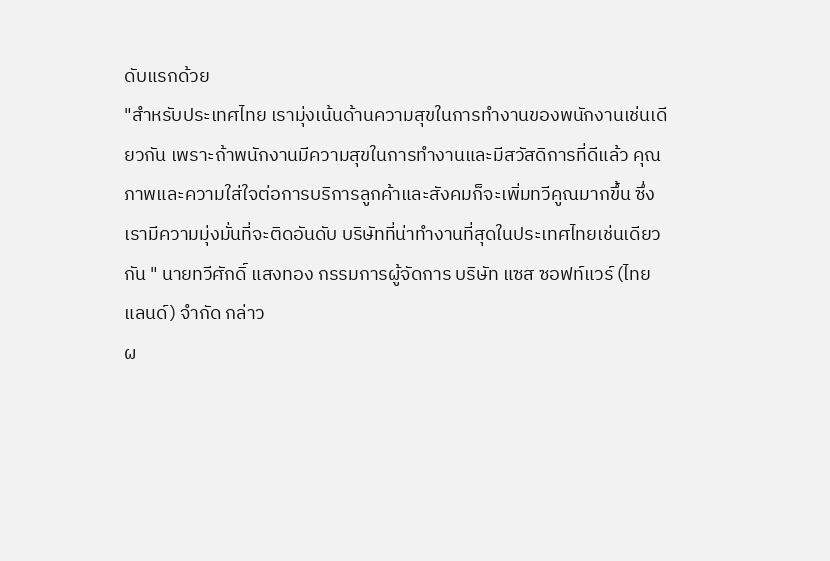ดับแรกด้วย
"สำหรับประเทศไทย เรามุ่งเน้นด้านความสุขในการทำงานของพนักงานเช่นเดียวกัน เพราะถ้าพนักงานมีความสุขในการทำงานและมีสวัสดิการที่ดีแล้ว คุณภาพและความใส่ใจต่อการบริการลูกค้าและสังคมก็จะเพิ่มทวีคูณมากขึ้น ซึ่งเรามีความมุ่งมั่นที่จะติดอันดับ บริษัทที่น่าทำงานที่สุดในประเทศไทยเช่นเดียวกัน " นายทวีศักดิ์ แสงทอง กรรมการผู้จัดการ บริษัท แซส ซอฟท์แวร์ (ไทยแลนด์) จำกัด กล่าว
ผ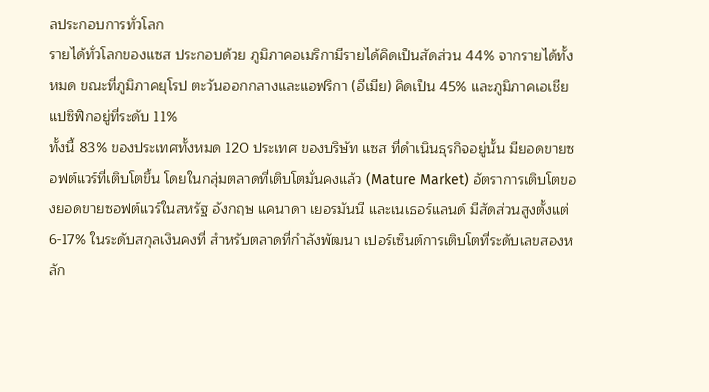ลประกอบการทั่วโลก
รายได้ทั่วโลกของแซส ประกอบด้วย ภูมิภาคอเมริกามีรายได้คิดเป็นสัดส่วน 44% จากรายได้ทั้งหมด ขณะที่ภูมิภาคยุโรป ตะวันออกกลางและแอฟริกา (อีเมีย) คิดเป็น 45% และภูมิภาคเอเชียแปซิฟิกอยู่ที่ระดับ 11%
ทั้งนี้ 83% ของประเทศทั้งหมด 120 ประเทศ ของบริษัท แซส ที่ดำเนินธุรกิจอยู่นั้น มียอดขายซอฟต์แวร์ที่เติบโตขึ้น โดยในกลุ่มตลาดที่เติบโตมั่นคงแล้ว (Mature Market) อัตราการเติบโตของยอดขายซอฟต์แวร์ในสหรัฐ อังกฤษ แคนาดา เยอรมันนี และเนเธอร์แลนด์ มีสัดส่วนสูงตั้งแต่ 6-17% ในระดับสกุลเงินคงที่ สำหรับตลาดที่กำลังพัฒนา เปอร์เซ็นต์การเติบโตที่ระดับเลขสองหลัก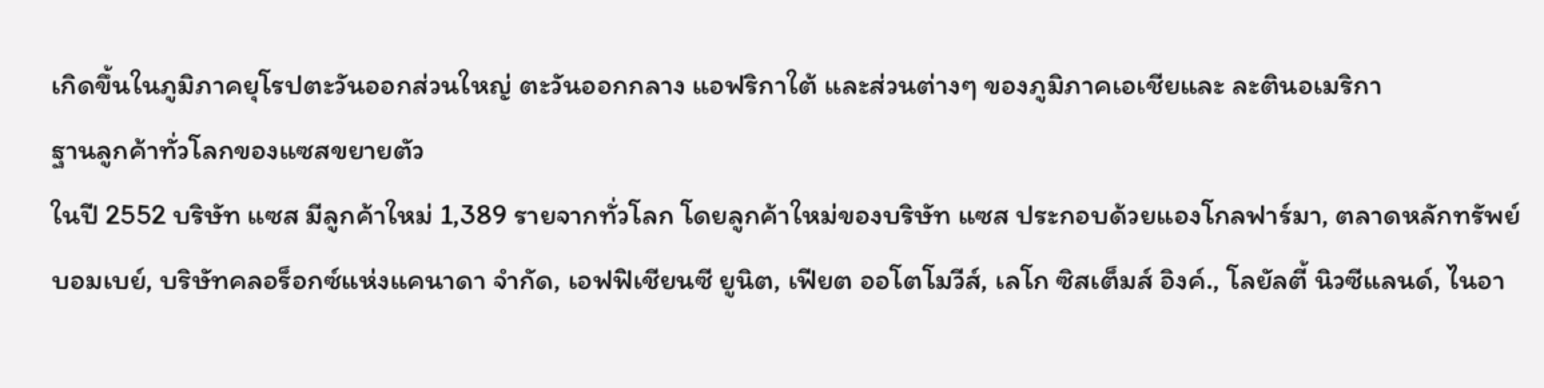เกิดขึ้นในภูมิภาคยุโรปตะวันออกส่วนใหญ่ ตะวันออกกลาง แอฟริกาใต้ และส่วนต่างๆ ของภูมิภาคเอเชียและ ละตินอเมริกา
ฐานลูกค้าทั่วโลกของแซสขยายตัว
ในปี 2552 บริษัท แซส มีลูกค้าใหม่ 1,389 รายจากทั่วโลก โดยลูกค้าใหม่ของบริษัท แซส ประกอบด้วยแองโกลฟาร์มา, ตลาดหลักทรัพย์บอมเบย์, บริษัทคลอร็อกซ์แห่งแคนาดา จำกัด, เอฟฟิเชียนซี ยูนิต, เฟียต ออโตโมวีส์, เลโก ซิสเต็มส์ อิงค์., โลยัลตี้ นิวซีแลนด์, ไนอา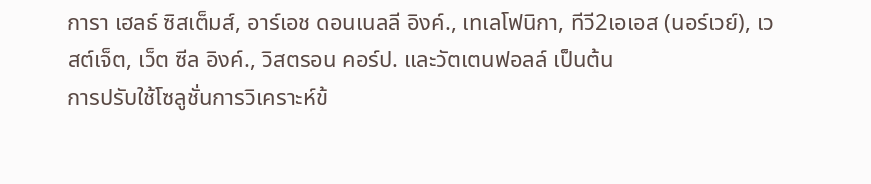การา เฮลธ์ ซิสเต็มส์, อาร์เอช ดอนเนลลี อิงค์., เทเลโฟนิกา, ทีวี2เอเอส (นอร์เวย์), เวสต์เจ็ต, เว็ต ซีล อิงค์., วิสตรอน คอร์ป. และวัตเตนฟอลล์ เป็นต้น
การปรับใช้โซลูชั่นการวิเคราะห์ข้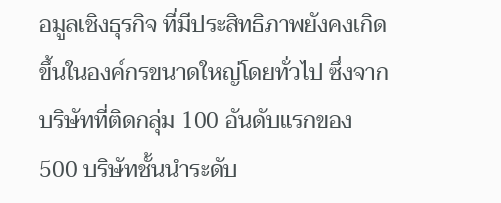อมูลเชิงธุรกิจ ที่มีประสิทธิภาพยังคงเกิดขึ้นในองค์กรขนาดใหญ่โดยทั่วไป ซึ่งจากบริษัทที่ติดกลุ่ม 100 อันดับแรกของ 500 บริษัทชั้นนำระดับ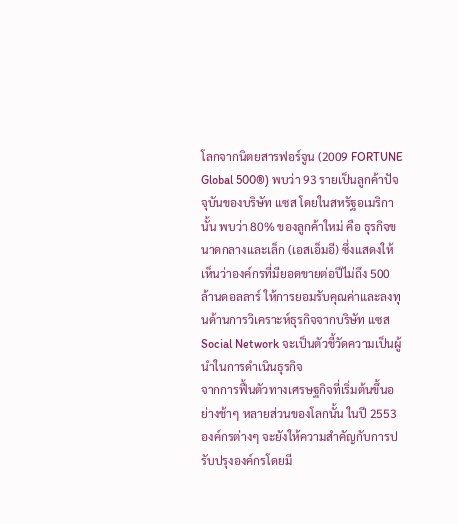โลกจากนิตยสารฟอร์จูน (2009 FORTUNE Global 500®) พบว่า 93 รายเป็นลูกค้าปัจจุบันของบริษัท แซส โดยในสหรัฐอเมริกานั้น พบว่า 80% ของลูกค้าใหม่ คือ ธุรกิจขนาดกลางและเล็ก (เอสเอ็มอี) ซึ่งแสดงให้เห็นว่าองค์กรที่มียอดขายต่อปีไม่ถึง 500 ล้านดอลลาร์ ให้การยอมรับคุณค่าและลงทุนด้านการวิเคราะห์ธุรกิจจากบริษัท แซส
Social Network จะเป็นตัวชี้วัดความเป็นผู้นำในการดำเนินธุรกิจ
จากการฟื้นตัวทางเศรษฐกิจที่เริ่มต้นขึ้นอย่างช้าๆ หลายส่วนของโลกนั้น ในปี 2553 องค์กรต่างๆ จะยังให้ความสำคัญกับการปรับปรุงองค์กรโดยมี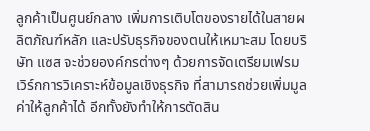ลูกค้าเป็นศูนย์กลาง เพิ่มการเติบโตของรายได้ในสายผลิตภัณฑ์หลัก และปรับธุรกิจของตนให้เหมาะสม โดยบริษัท แซส จะช่วยองค์กรต่างๆ ด้วยการจัดเตรียมเฟรมเวิร์กการวิเคราะห์ข้อมูลเชิงธุรกิจ ที่สามารถช่วยเพิ่มมูลค่าให้ลูกค้าได้ อีกทั้งยังทำให้การตัดสิน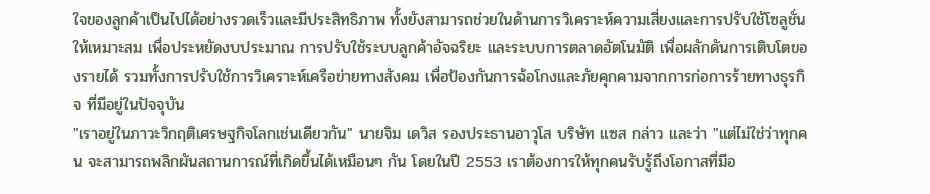ใจของลูกค้าเป็นไปได้อย่างรวดเร็วและมีประสิทธิภาพ ทั้งยังสามารถช่วยในด้านการวิเคราะห์ความเสี่ยงและการปรับใช้โซลูชั่นให้เหมาะสม เพื่อประหยัดงบประมาณ การปรับใช้ระบบลูกค้าอัจฉริยะ และระบบการตลาดอัตโนมัติ เพื่อผลักดันการเติบโตของรายได้ รวมทั้งการปรับใช้การวิเคราะห์เครือข่ายทางสังคม เพื่อป้องกันการฉ้อโกงและภัยคุกคามจากการก่อการร้ายทางธุรกิจ ที่มีอยู่ในปัจจุบัน
"เราอยู่ในภาวะวิกฤติเศรษฐกิจโลกเช่นเดียวกัน" นายจิม เดวิส รองประธานอาวุโส บริษัท แซส กล่าว และว่า "แต่ไม่ใช่ว่าทุกคน จะสามารถพลิกผันสถานการณ์ที่เกิดขึ้นได้เหมือนๆ กัน โดยในปี 2553 เราต้องการให้ทุกคนรับรู้ถึงโอกาสที่มีอ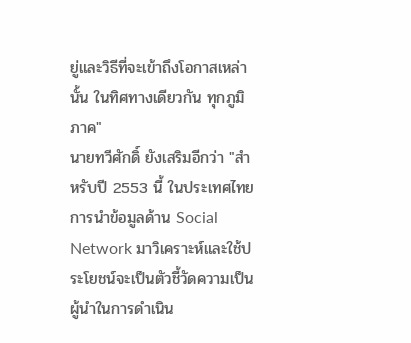ยู่และวิธีที่จะเข้าถึงโอกาสเหล่านั้น ในทิศทางเดียวกัน ทุกภูมิภาค"
นายทวีศักดิ์ ยังเสริมอีกว่า "สำหรับปี 2553 นี้ ในประเทศไทย การนำข้อมูลด้าน Social Network มาวิเคราะห์และใช้ประโยชน์จะเป็นตัวชี้วัดความเป็นผู้นำในการดำเนิน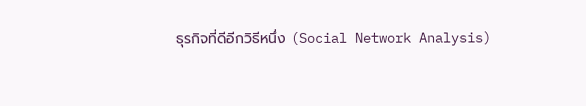ธุรกิจที่ดีอีกวิธีหนึ่ง (Social Network Analysis)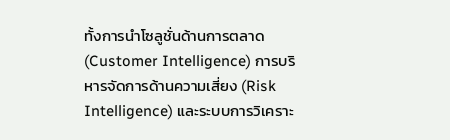ทั้งการนำโซลูชั่นด้านการตลาด (Customer Intelligence) การบริหารจัดการด้านความเสี่ยง (Risk Intelligence) และระบบการวิเคราะ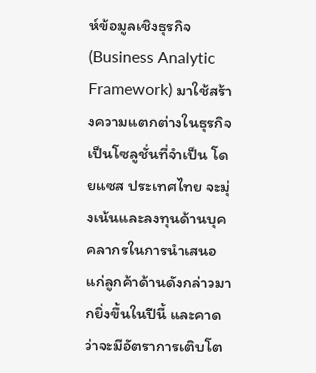ห์ข้อมูลเชิงธุรกิจ (Business Analytic Framework) มาใช้สร้างความแตกต่างในธุรกิจ เป็นโซลูชั่นที่จำเป็น โดยแซส ประเทศไทย จะมุ่งเน้นและลงทุนด้านบุคคลากรในการนำเสนอแก่ลูกค้าด้านดังกล่าวมากยิ่งขึ้นในปีนี้ และคาดว่าจะมีอัตราการเติบโต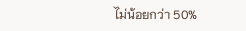ไม่น้อยกว่า 50%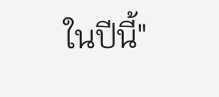ในปีนี้"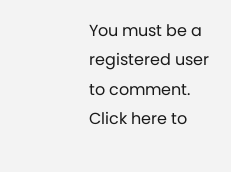You must be a registered user to comment. Click here to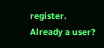register.
Already a user?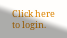Click here to login.